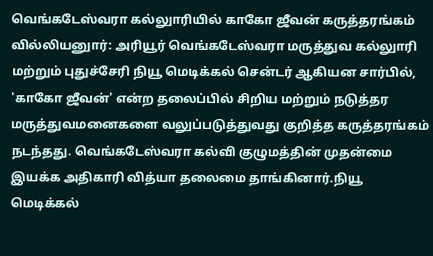வெங்கடேஸ்வரா கல்லுாரியில் காகோ ஜீவன் கருத்தரங்கம்
வில்லியனுார்: அரியூர் வெங்கடேஸ்வரா மருத்துவ கல்லுாரி மற்றும் புதுச்சேரி நியூ மெடிக்கல் சென்டர் ஆகியன சார்பில், 'காகோ ஜீவன்' என்ற தலைப்பில் சிறிய மற்றும் நடுத்தர மருத்துவமனைகளை வலுப்படுத்துவது குறித்த கருத்தரங்கம் நடந்தது. வெங்கடேஸ்வரா கல்வி குழுமத்தின் முதன்மை இயக்க அதிகாரி வித்யா தலைமை தாங்கினார்.நியூ மெடிக்கல்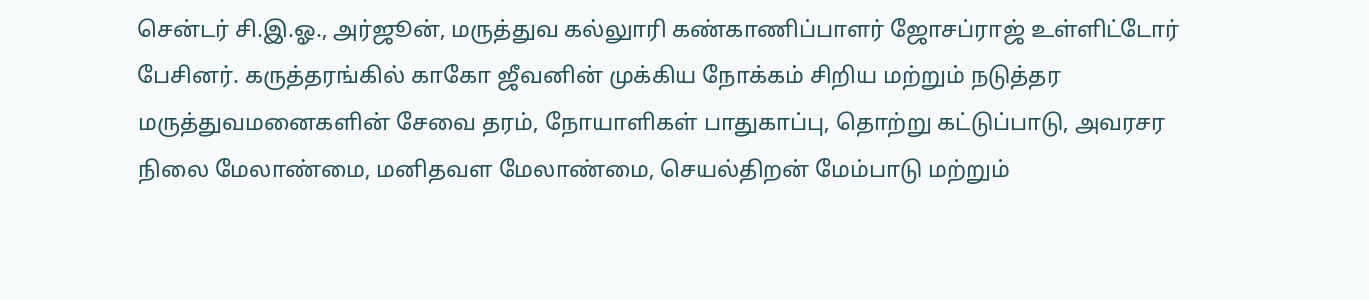சென்டர் சி.இ.ஓ., அர்ஜூன், மருத்துவ கல்லுாரி கண்காணிப்பாளர் ஜோசப்ராஜ் உள்ளிட்டோர் பேசினர். கருத்தரங்கில் காகோ ஜீவனின் முக்கிய நோக்கம் சிறிய மற்றும் நடுத்தர மருத்துவமனைகளின் சேவை தரம், நோயாளிகள் பாதுகாப்பு, தொற்று கட்டுப்பாடு, அவரசர நிலை மேலாண்மை, மனிதவள மேலாண்மை, செயல்திறன் மேம்பாடு மற்றும்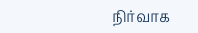நிர்வாக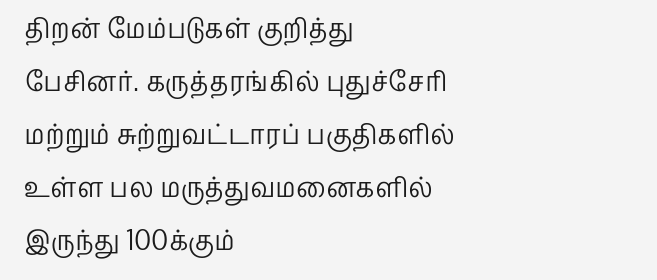திறன் மேம்படுகள் குறித்து பேசினர். கருத்தரங்கில் புதுச்சேரி மற்றும் சுற்றுவட்டாரப் பகுதிகளில் உள்ள பல மருத்துவமனைகளில் இருந்து 100க்கும்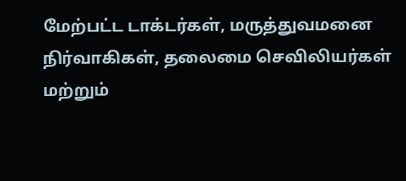மேற்பட்ட டாக்டர்கள், மருத்துவமனை நிர்வாகிகள், தலைமை செவிலியர்கள் மற்றும்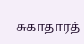சுகாதாரத்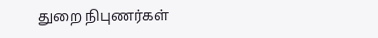துறை நிபுணர்கள்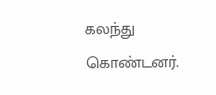கலந்து கொண்டனர்.